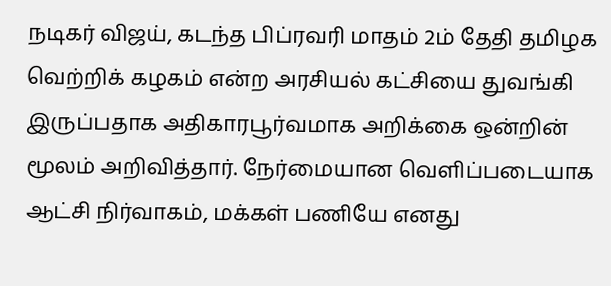நடிகர் விஜய், கடந்த பிப்ரவரி மாதம் 2ம் தேதி தமிழக வெற்றிக் கழகம் என்ற அரசியல் கட்சியை துவங்கி இருப்பதாக அதிகாரபூர்வமாக அறிக்கை ஒன்றின் மூலம் அறிவித்தார். நேர்மையான வெளிப்படையாக ஆட்சி நிர்வாகம், மக்கள் பணியே எனது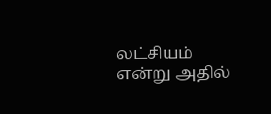லட்சியம் என்று அதில்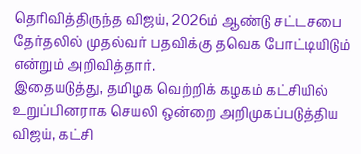தெரிவித்திருந்த விஜய், 2026ம் ஆண்டு சட்டசபை தேர்தலில் முதல்வர் பதவிக்கு தவெக போட்டியிடும் என்றும் அறிவித்தார்.
இதையடுத்து, தமிழக வெற்றிக் கழகம் கட்சியில் உறுப்பினராக செயலி ஒன்றை அறிமுகப்படுத்திய விஜய், கட்சி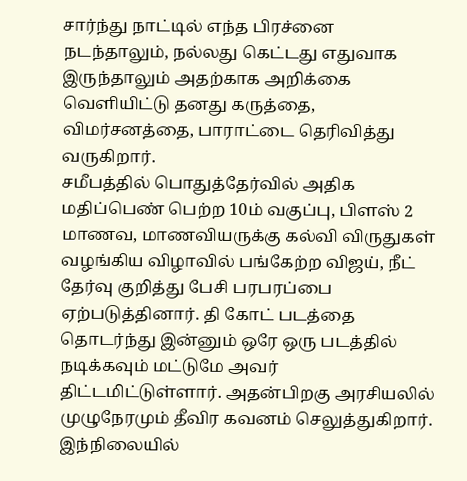சார்ந்து நாட்டில் எந்த பிரச்னை நடந்தாலும், நல்லது கெட்டது எதுவாக இருந்தாலும் அதற்காக அறிக்கை வெளியிட்டு தனது கருத்தை, விமர்சனத்தை, பாராட்டை தெரிவித்து வருகிறார்.
சமீபத்தில் பொதுத்தேர்வில் அதிக மதிப்பெண் பெற்ற 10ம் வகுப்பு, பிளஸ் 2 மாணவ, மாணவியருக்கு கல்வி விருதுகள் வழங்கிய விழாவில் பங்கேற்ற விஜய், நீட் தேர்வு குறித்து பேசி பரபரப்பை ஏற்படுத்தினார். தி கோட் படத்தை தொடர்ந்து இன்னும் ஒரே ஒரு படத்தில் நடிக்கவும் மட்டுமே அவர் திட்டமிட்டுள்ளார். அதன்பிறகு அரசியலில் முழுநேரமும் தீவிர கவனம் செலுத்துகிறார்.
இந்நிலையில்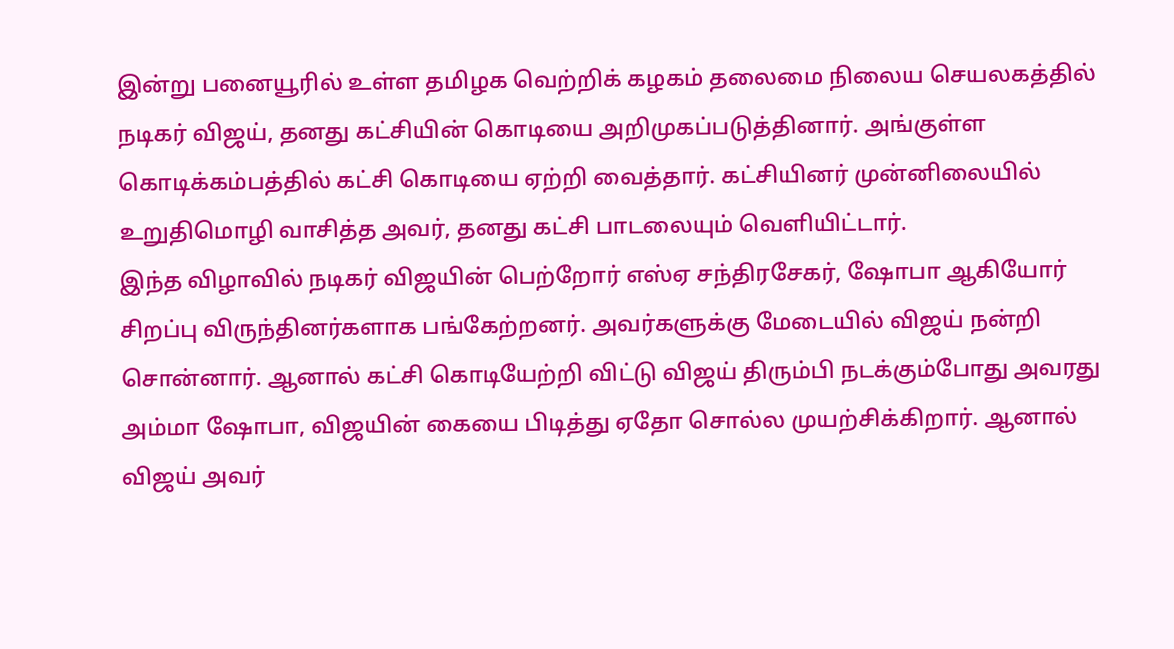இன்று பனையூரில் உள்ள தமிழக வெற்றிக் கழகம் தலைமை நிலைய செயலகத்தில் நடிகர் விஜய், தனது கட்சியின் கொடியை அறிமுகப்படுத்தினார். அங்குள்ள கொடிக்கம்பத்தில் கட்சி கொடியை ஏற்றி வைத்தார். கட்சியினர் முன்னிலையில் உறுதிமொழி வாசித்த அவர், தனது கட்சி பாடலையும் வெளியிட்டார்.
இந்த விழாவில் நடிகர் விஜயின் பெற்றோர் எஸ்ஏ சந்திரசேகர், ஷோபா ஆகியோர் சிறப்பு விருந்தினர்களாக பங்கேற்றனர். அவர்களுக்கு மேடையில் விஜய் நன்றி சொன்னார். ஆனால் கட்சி கொடியேற்றி விட்டு விஜய் திரும்பி நடக்கும்போது அவரது அம்மா ஷோபா, விஜயின் கையை பிடித்து ஏதோ சொல்ல முயற்சிக்கிறார். ஆனால் விஜய் அவர்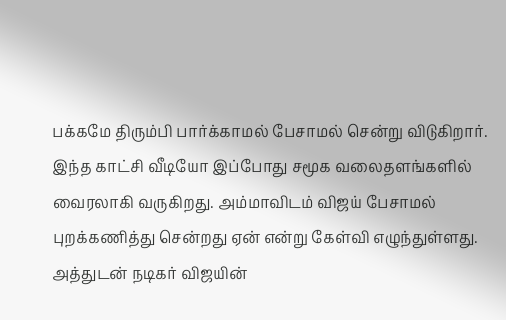பக்கமே திரும்பி பார்க்காமல் பேசாமல் சென்று விடுகிறார்.
இந்த காட்சி வீடியோ இப்போது சமூக வலைதளங்களில் வைரலாகி வருகிறது. அம்மாவிடம் விஜய் பேசாமல் புறக்கணித்து சென்றது ஏன் என்று கேள்வி எழுந்துள்ளது. அத்துடன் நடிகர் விஜயின்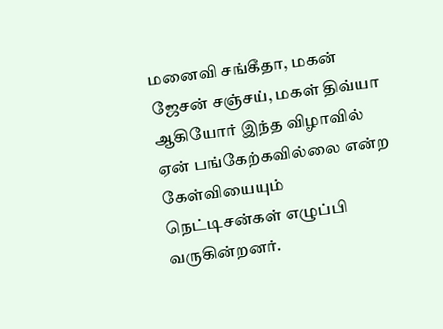மனைவி சங்கீதா, மகன் ஜேசன் சஞ்சய், மகள் திவ்யா ஆகியோர் இந்த விழாவில் ஏன் பங்கேற்கவில்லை என்ற கேள்வியையும் நெட்டிசன்கள் எழுப்பி வருகின்றனர்.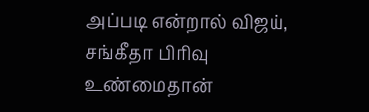அப்படி என்றால் விஜய், சங்கீதா பிரிவு உண்மைதான்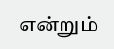என்றும்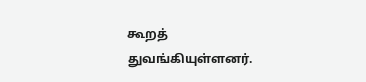கூறத் துவங்கியுள்ளனர்.